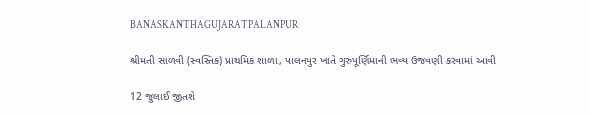BANASKANTHAGUJARATPALANPUR

શ્રીમતી સાળવી (સ્વસ્તિક) પ્રાથમિક શાળા, પાલનપુર ખાતે ગુરુપૂર્ણિમાની ભવ્ય ઉજવણી કરવામાં આવી

12 જુલાઈ જીતશે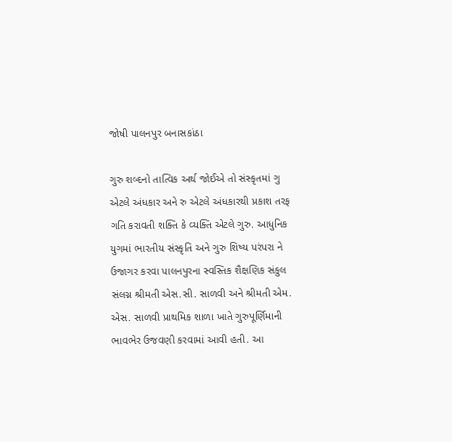જોષી પાલનપુર બનાસકાંઠા

ગુરુ શબ્દનો તાત્વિક અર્થ જોઈએ તો સંસ્કૃતમાં ગુ એટલે અંધકાર અને રુ એટલે અંધકારથી પ્રકાશ તરફ ગતિ કરાવતી શક્તિ કે વ્યક્તિ એટલે ગુરુ. આધુનિક યુગમાં ભારતીય સંસ્કૃતિ અને ગુરુ શિષ્ય પરંપરા ને ઉજાગર કરવા પાલનપુરના સ્વસ્તિક શૈક્ષણિક સંકુલ સંલગ્ન શ્રીમતી એસ.સી. સાળવી અને શ્રીમતી એમ. એસ. સાળવી પ્રાથમિક શાળા ખાતે ગુરુપૂર્ણિમાની ભાવભેર ઉજવણી કરવામાં આવી હતી. આ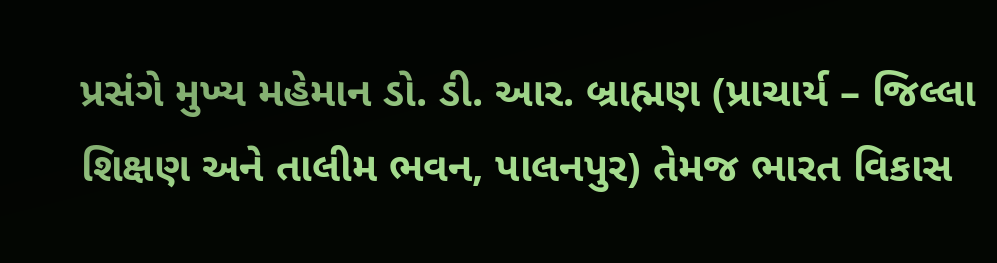પ્રસંગે મુખ્ય મહેમાન ડો. ડી. આર. બ્રાહ્મણ (પ્રાચાર્ય – જિલ્લા શિક્ષણ અને તાલીમ ભવન, પાલનપુર) તેમજ ભારત વિકાસ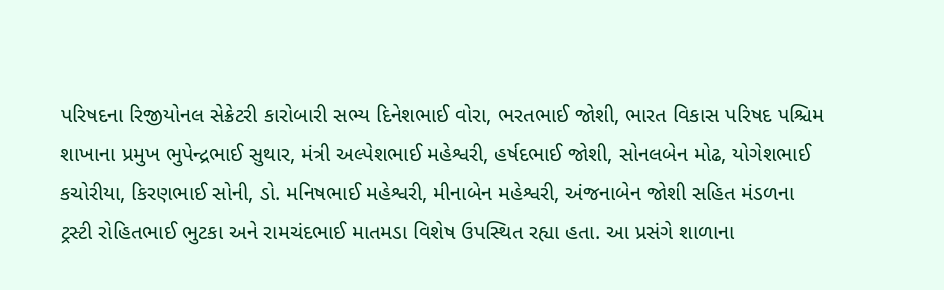પરિષદના રિજીયોનલ સેક્રેટરી કારોબારી સભ્ય દિનેશભાઈ વોરા, ભરતભાઈ જોશી, ભારત વિકાસ પરિષદ પશ્ચિમ શાખાના પ્રમુખ ભુપેન્દ્રભાઈ સુથાર, મંત્રી અલ્પેશભાઈ મહેશ્વરી, હર્ષદભાઈ જોશી, સોનલબેન મોઢ, યોગેશભાઈ કચોરીયા, કિરણભાઈ સોની, ડો. મનિષભાઈ મહેશ્વરી, મીનાબેન મહેશ્વરી, અંજનાબેન જોશી સહિત મંડળના ટ્રસ્ટી રોહિતભાઈ ભુટકા અને રામચંદભાઈ માતમડા વિશેષ ઉપસ્થિત રહ્યા હતા. આ પ્રસંગે શાળાના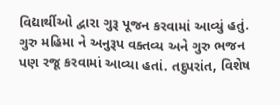વિદ્યાર્થીઓ દ્વારા ગુરૂ પૂજન કરવામાં આવ્યું હતું. ગુરુ મહિમા ને અનુરૂપ વક્તવ્ય અને ગુરુ ભજન પણ રજૂ કરવામાં આવ્યા હતાં. તદુપરાંત, વિશેષ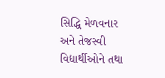સિદ્ધિ મેળવનાર અને તેજસ્વી વિદ્યાર્થીઓને તથા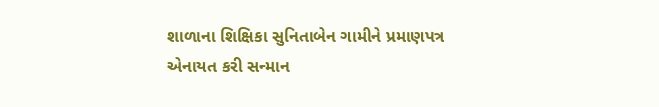શાળાના શિક્ષિકા સુનિતાબેન ગામીને પ્રમાણપત્ર એનાયત કરી સન્માન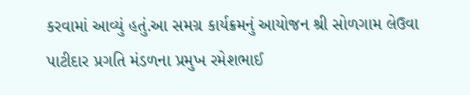કરવામાં આવ્યું હતું.આ સમગ્ર કાર્યક્રમનું આયોજન શ્રી સોળગામ લેઉવા પાટીદાર પ્રગતિ મંડળના પ્રમુખ રમેશભાઈ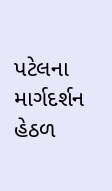પટેલના માર્ગદર્શન હેઠળ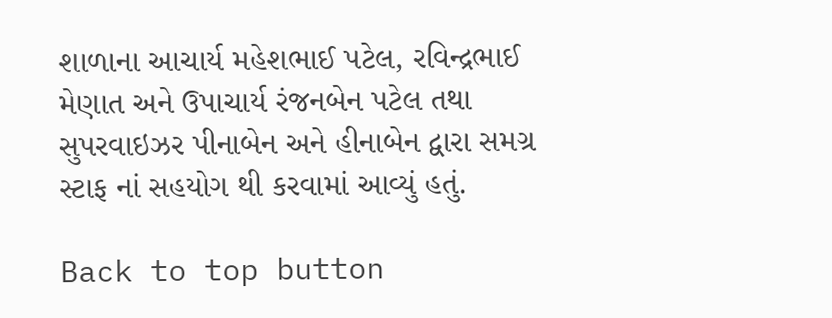શાળાના આચાર્ય મહેશભાઈ પટેલ, રવિન્દ્રભાઈ મેણાત અને ઉપાચાર્ય રંજનબેન પટેલ તથા સુપરવાઇઝર પીનાબેન અને હીનાબેન દ્વારા સમગ્ર સ્ટાફ નાં સહયોગ થી કરવામાં આવ્યું હતું.

Back to top button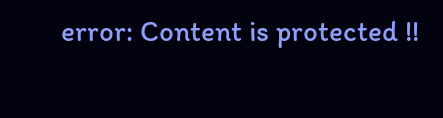error: Content is protected !!